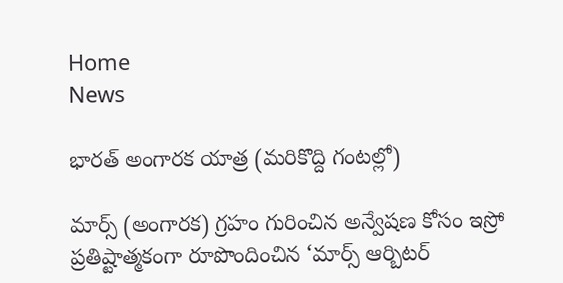Home
News

భారత్ అంగారక యాత్ర (మరికొద్ది గంటల్లో)

మార్స్ (అంగారక) గ్రహం గురించిన అన్వేషణ కోసం ఇస్రో ప్రతిష్టాత్మకంగా రూపొందించిన ‘మార్స్ ఆర్బిటర్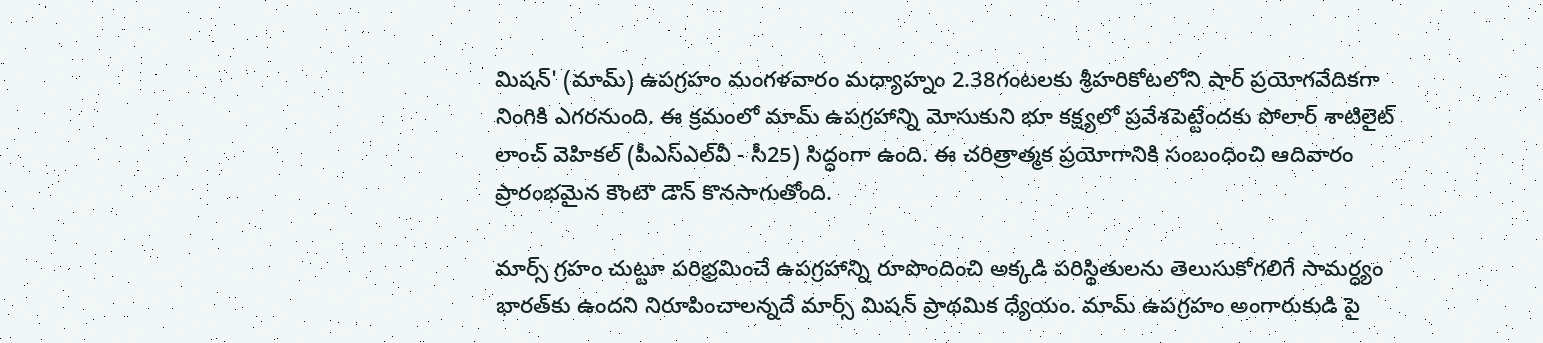మిషన్' (మామ్) ఉపగ్రహం మంగళవారం మధ్యాహ్నం 2.38గంటలకు శ్రీహరికోటలోని షార్ ప్రయోగవేదికగా నింగికి ఎగరనుంది. ఈ క్రమంలో మామ్ ఉపగ్రహాన్ని మోసుకుని భూ కక్ష్యలో ప్రవేశపెట్టేందకు పోలార్ శాటిలైట్ లాంచ్ వెహికల్ (పీఎస్ఎల్‌వీ - సీ25) సిద్ధంగా ఉంది. ఈ చరిత్రాత్మక ప్రయోగానికి సంబంధించి ఆదివారం ప్రారంభమైన కౌంటౌ డౌన్ కొనసాగుతోంది.

మార్స్ గ్రహం చుట్టూ పరిభ్రమించే ఉపగ్రహాన్ని రూపొందించి అక్కడి పరిస్థితులను తెలుసుకోగలిగే సామర్ధ్యం భారత్‌కు ఉందని నిరూపించాలన్నదే మార్స్ మిషన్ ప్రాథమిక ధ్యేయం. మామ్ ఉపగ్రహం అంగారుకుడి పై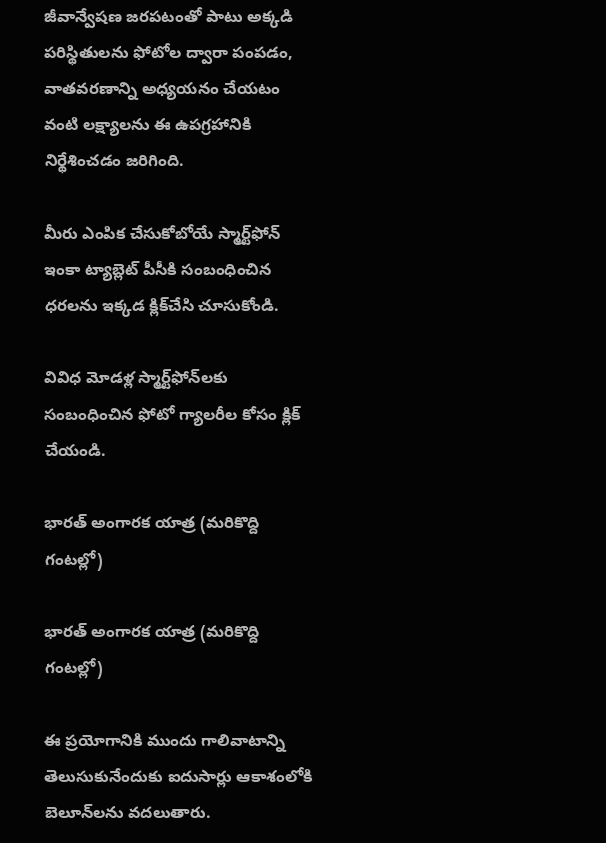జీవాన్వేషణ జరపటంతో పాటు అక్కడి పరిస్థితులను ఫోటోల ద్వారా పంపడం, వాతవరణాన్ని అధ్యయనం చేయటం వంటి లక్ష్యాలను ఈ ఉపగ్రహానికి నిర్థేశించడం జరిగింది.

మీరు ఎంపిక చేసుకోబోయే స్మార్ట్‌ఫోన్ ఇంకా ట్యాబ్లెట్ పీసీకి సంబంధించిన ధరలను ఇక్కడ క్లిక్‌చేసి చూసుకోండి.

వివిధ మోడళ్ల స్మార్ట్‌ఫోన్‌లకు సంబంధించిన ఫోటో గ్యాలరీల కోసం క్లిక్ చేయండి.

భారత్ అంగారక యాత్ర (మరికొద్ది గంటల్లో)

భారత్ అంగారక యాత్ర (మరికొద్ది గంటల్లో)

ఈ ప్రయోగానికి ముందు గాలివాటాన్ని తెలుసుకునేందుకు ఐదుసార్లు ఆకాశంలోకి బెలూన్‌లను వదలుతారు.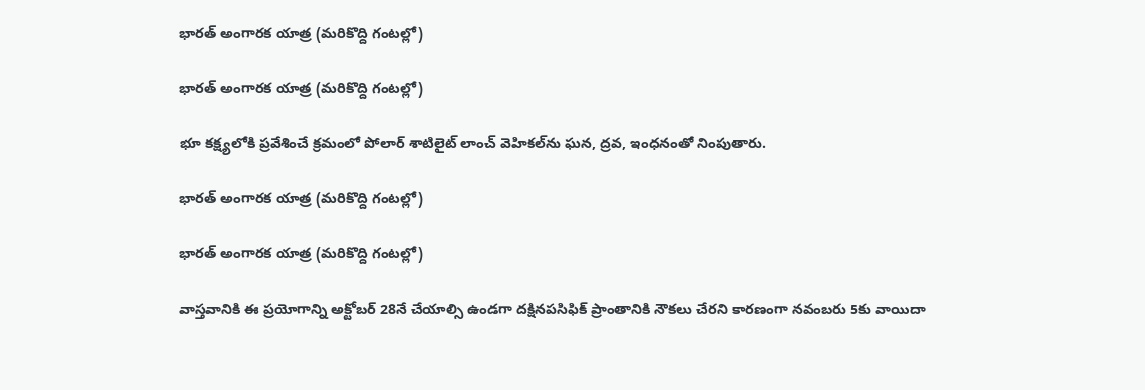భారత్ అంగారక యాత్ర (మరికొద్ది గంటల్లో)

భారత్ అంగారక యాత్ర (మరికొద్ది గంటల్లో)

భూ కక్ష్యలోకి ప్రవేశించే క్రమంలో పోలార్ శాటిలైట్ లాంచ్ వెహికల్‌ను ఘన, ద్రవ, ఇంధనంతో నింపుతారు.

భారత్ అంగారక యాత్ర (మరికొద్ది గంటల్లో)

భారత్ అంగారక యాత్ర (మరికొద్ది గంటల్లో)

వాస్తవానికి ఈ ప్రయోగాన్ని అక్టోబర్ 28నే చేయాల్సి ఉండగా దక్షినపసిఫిక్ ప్రాంతానికి నౌకలు చేరని కారణంగా నవంబరు 5కు వాయిదా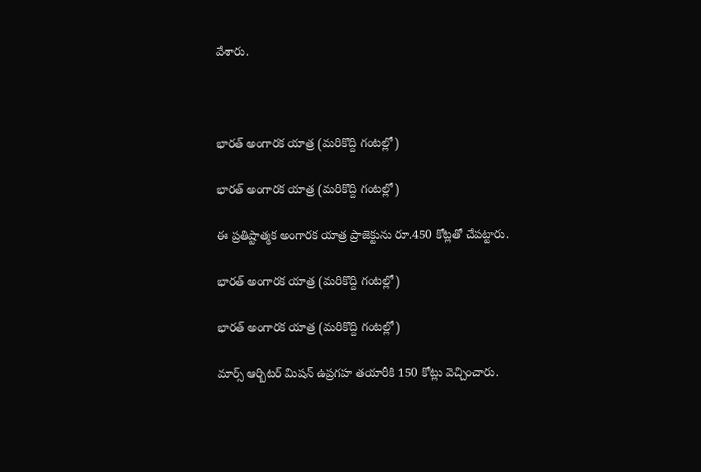వేశారు.



భారత్ అంగారక యాత్ర (మరికొద్ది గంటల్లో)

భారత్ అంగారక యాత్ర (మరికొద్ది గంటల్లో)

ఈ ప్రతిష్టాత్మక అంగారక యాత్ర ప్రాజెక్టును రూ.450 కోట్లతో చేపట్టారు.

భారత్ అంగారక యాత్ర (మరికొద్ది గంటల్లో)

భారత్ అంగారక యాత్ర (మరికొద్ది గంటల్లో)

మార్స్ ఆర్బిటర్ మిషన్ ఉప్రగహ తయారీకి 150 కోట్లు వెచ్చించారు.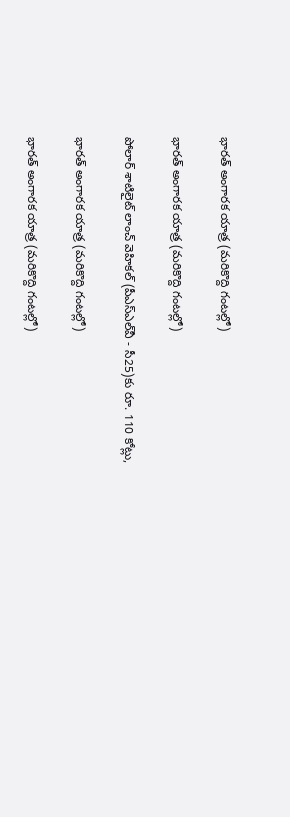భారత్ అంగారక యాత్ర (మరికొద్ది గంటల్లో)

భారత్ అంగారక యాత్ర (మరికొద్ది గంటల్లో)

పోలార్ శాటిలైట్ లాంచ్ వెహికల్ (పీఎస్ఎల్‌వీ - సీ25)కు రూ. 110 కోట్లు,

భారత్ అంగారక యాత్ర (మరికొద్ది గంటల్లో)

భారత్ అంగారక యాత్ర (మరికొద్ది గంటల్లో)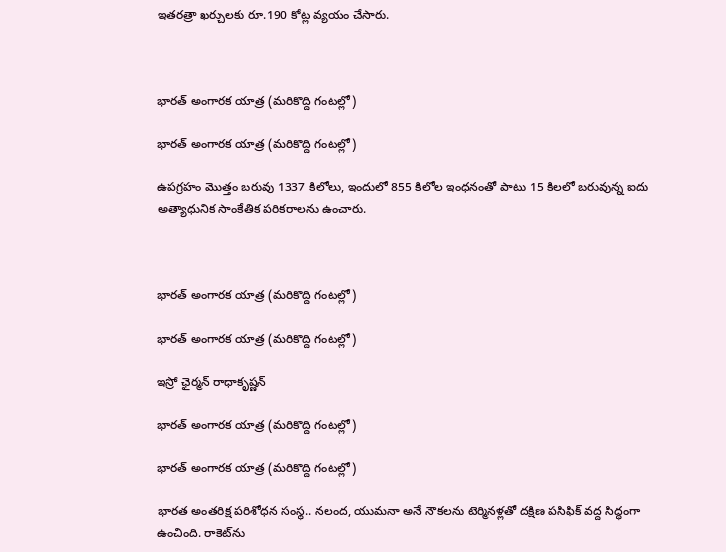ఇతరత్రా ఖర్చులకు రూ.190 కోట్ల వ్యయం చేసారు.



భారత్ అంగారక యాత్ర (మరికొద్ది గంటల్లో)

భారత్ అంగారక యాత్ర (మరికొద్ది గంటల్లో)

ఉపగ్రహం మొత్తం బరువు 1337 కిలోలు, ఇందులో 855 కిలోల ఇంధనంతో పాటు 15 కిలలో బరువున్న ఐదు అత్యాధునిక సాంకేతిక పరికరాలను ఉంచారు.



భారత్ అంగారక యాత్ర (మరికొద్ది గంటల్లో)

భారత్ అంగారక యాత్ర (మరికొద్ది గంటల్లో)

ఇస్రో ఛైర్మన్ రాధాకృష్ణన్

భారత్ అంగారక యాత్ర (మరికొద్ది గంటల్లో)

భారత్ అంగారక యాత్ర (మరికొద్ది గంటల్లో)

భారత అంతరిక్ష పరిశోధన సంస్థ.. నలంద, యుమనా అనే నౌకలను టెర్మినళ్లతో దక్షిణ పసిఫిక్ వద్ద సిద్ధంగా ఉంచింది. రాకెట్‌ను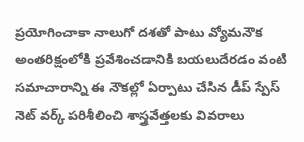ప్రయోగించాకా నాలుగో దశతో పాటు వ్యోమనౌక అంతరిక్షంలోకి ప్రవేశించడానికి బయలుదేరడం వంటి సమాచారాన్ని ఈ నౌకల్లో ఏర్పాటు చేసిన డీప్ స్పేస్ నెట్ వర్క్ పరిశీలించి శాస్త్రవేత్తలకు వివరాలు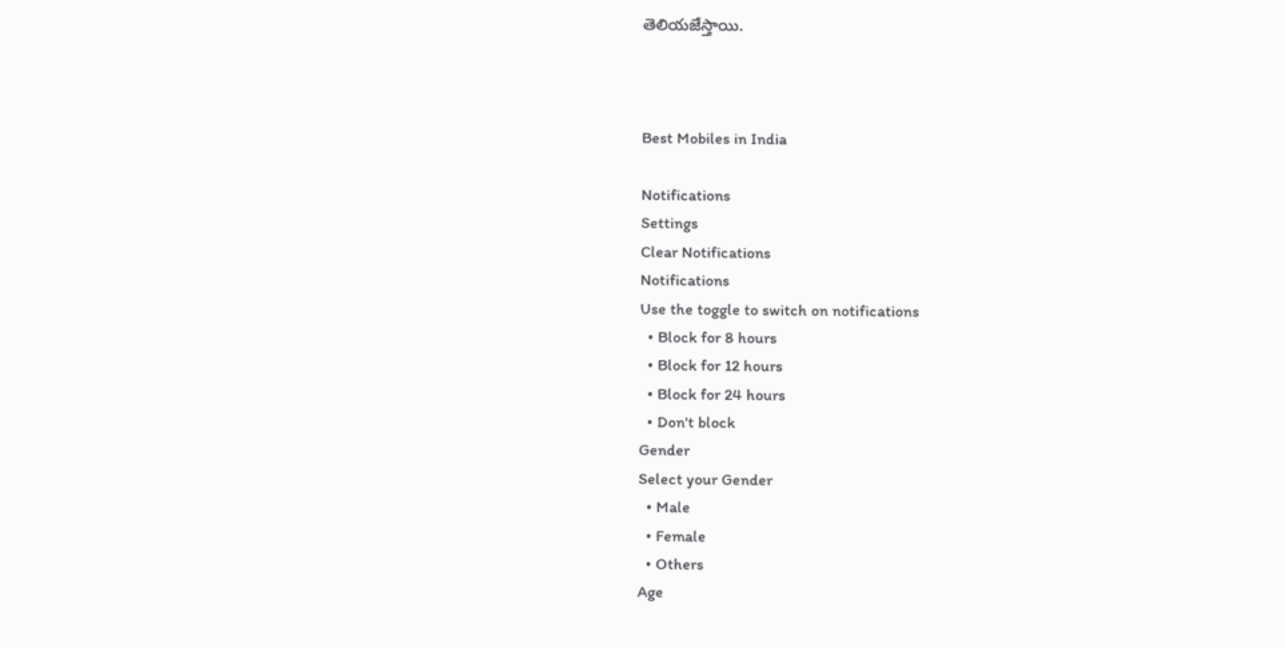తెలియజేస్తాయి.



Best Mobiles in India

Notifications
Settings
Clear Notifications
Notifications
Use the toggle to switch on notifications
  • Block for 8 hours
  • Block for 12 hours
  • Block for 24 hours
  • Don't block
Gender
Select your Gender
  • Male
  • Female
  • Others
Age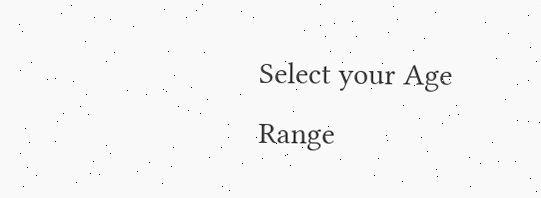Select your Age Range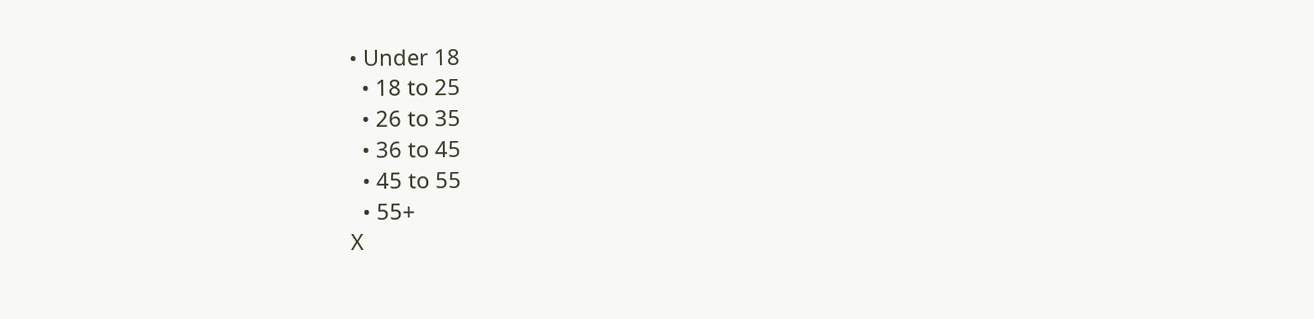• Under 18
  • 18 to 25
  • 26 to 35
  • 36 to 45
  • 45 to 55
  • 55+
X